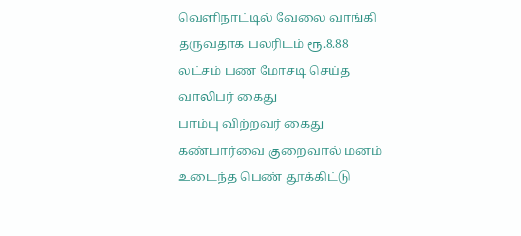வெளிநாட்டில் வேலை வாங்கி தருவதாக பலரிடம் ரூ.8.88 லட்சம் பண மோசடி செய்த வாலிபர் கைது
பாம்பு விற்றவர் கைது
கண்பார்வை குறைவால் மனம் உடைந்த பெண் தூக்கிட்டு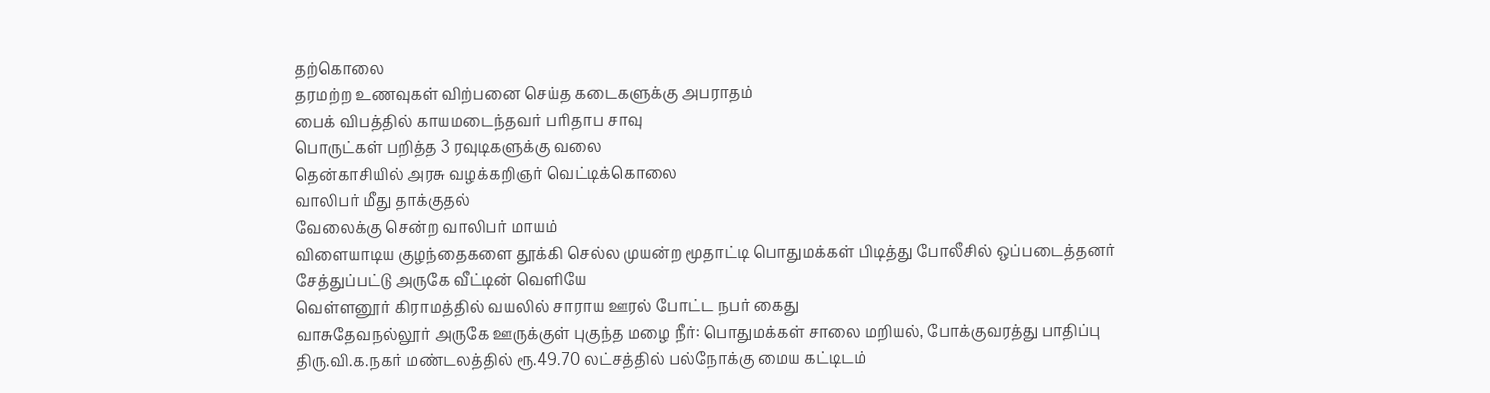தற்கொலை
தரமற்ற உணவுகள் விற்பனை செய்த கடைகளுக்கு அபராதம்
பைக் விபத்தில் காயமடைந்தவர் பரிதாப சாவு
பொருட்கள் பறித்த 3 ரவுடிகளுக்கு வலை
தென்காசியில் அரசு வழக்கறிஞர் வெட்டிக்கொலை
வாலிபர் மீது தாக்குதல்
வேலைக்கு சென்ற வாலிபர் மாயம்
விளையாடிய குழந்தைகளை தூக்கி செல்ல முயன்ற மூதாட்டி பொதுமக்கள் பிடித்து போலீசில் ஒப்படைத்தனர் சேத்துப்பட்டு அருகே வீட்டின் வெளியே
வெள்ளனூர் கிராமத்தில் வயலில் சாராய ஊரல் போட்ட நபர் கைது
வாசுதேவநல்லூர் அருகே ஊருக்குள் புகுந்த மழை நீர்: பொதுமக்கள் சாலை மறியல், போக்குவரத்து பாதிப்பு
திரு.வி.க.நகர் மண்டலத்தில் ரூ.49.70 லட்சத்தில் பல்நோக்கு மைய கட்டிடம்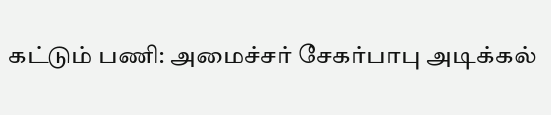கட்டும் பணி: அமைச்சர் சேகர்பாபு அடிக்கல்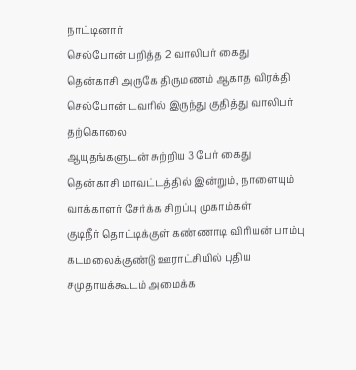நாட்டினார்
செல்போன் பறித்த 2 வாலிபர் கைது
தென்காசி அருகே திருமணம் ஆகாத விரக்தி செல்போன் டவரில் இருந்து குதித்து வாலிபர் தற்கொலை
ஆயுதங்களுடன் சுற்றிய 3 பேர் கைது
தென்காசி மாவட்டத்தில் இன்றும், நாளையும் வாக்காளர் சேர்க்க சிறப்பு முகாம்கள்
குடிநீர் தொட்டிக்குள் கண்ணாடி விரியன் பாம்பு
கடமலைக்குண்டு ஊராட்சியில் புதிய சமுதாயக்கூடம் அமைக்க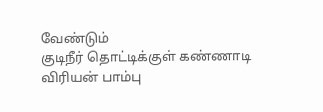வேண்டும்
குடிநீர் தொட்டிக்குள் கண்ணாடி விரியன் பாம்பு